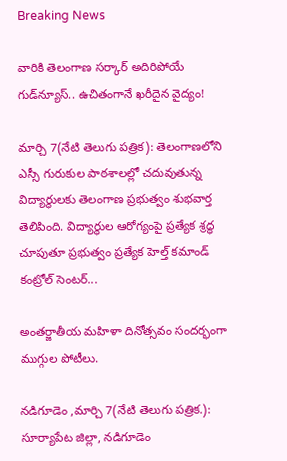Breaking News

వారికి తెలంగాణ సర్కార్ అదిరిపోయే గుడ్‌న్యూస్.. ఉచితంగానే ఖరీదైన వైద్యం!

మార్చి 7(నేటి తెలుగు పత్రిక): తెలంగాణలోని ఎస్సీ గురుకుల పాఠశాలల్లో చదువుతున్న విద్యార్థులకు తెలంగాణ ప్రభుత్వం శుభవార్త తెలిపింది. విద్యార్థుల ఆరోగ్యంపై ప్రత్యేక శ్రద్ధ చూపుతూ ప్రభుత్వం ప్రత్యేక హెల్త్ కమాండ్ కంట్రోల్ సెంటర్...

అంతర్జాతీయ మహిళా దినోత్సవం సందర్భంగా ముగ్గుల పోటీలు.

నడిగూడెం ,మార్చి 7(నేటి తెలుగు పత్రిక.): సూర్యాపేట జిల్లా, నడిగూడెం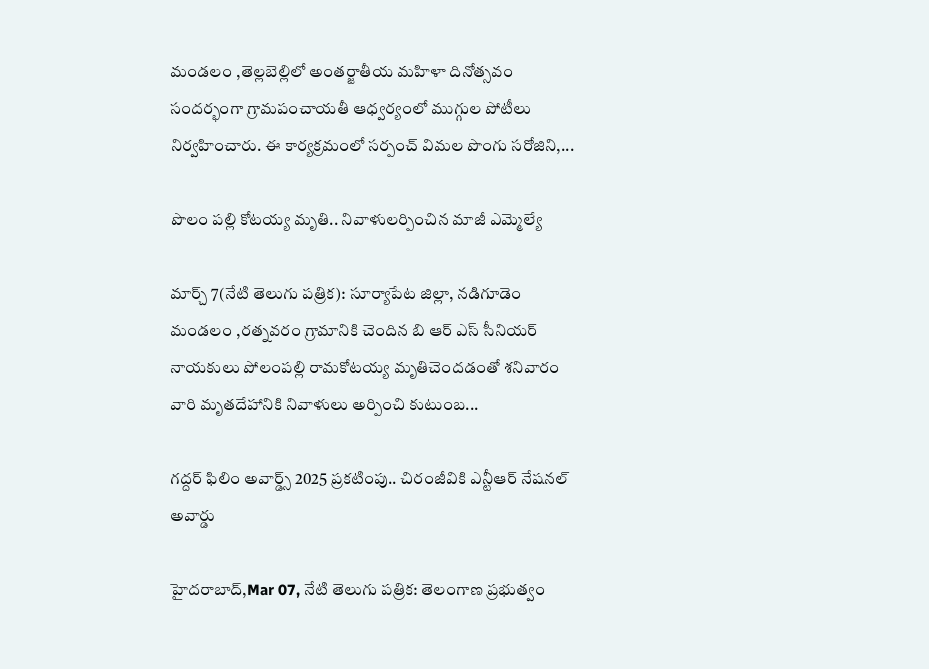మండలం ,తెల్లబెల్లిలో అంతర్జాతీయ మహిళా దినోత్సవం సందర్భంగా గ్రామపంచాయతీ ఆధ్వర్యంలో ముగ్గుల పోటీలు నిర్వహించారు. ఈ కార్యక్రమంలో సర్పంచ్ విమల పొంగు సరోజిని,...

పొలం పల్లి కోటయ్య మృతి.. నివాళులర్పించిన మాజీ ఎమ్మెల్యే

మార్చ్ 7(నేటి తెలుగు పత్రిక): సూర్యాపేట జిల్లా, నడిగూడెం మండలం ,రత్నవరం గ్రామానికి చెందిన బి ఆర్ ఎస్ సీనియర్ నాయకులు పోలంపల్లి రామకోటయ్య మృతిచెందడంతో శనివారం వారి మృతదేహానికి నివాళులు అర్పించి కుటుంబ...

గద్దర్ ఫిలిం అవార్డ్స్ 2025 ప్రకటింపు.. చిరంజీవికి ఎన్టీఆర్ నేషనల్ అవార్డు

హైదరాబాద్,Mar 07, నేటి తెలుగు పత్రిక: తెలంగాణ ప్రభుత్వం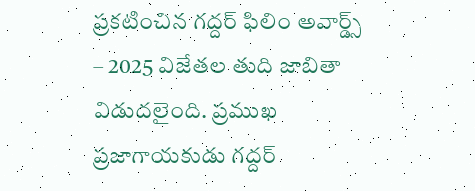ప్రకటించిన గద్దర్ ఫిలిం అవార్డ్స్ – 2025 విజేతల తుది జాబితా విడుదలైంది. ప్రముఖ ప్రజాగాయకుడు గద్దర్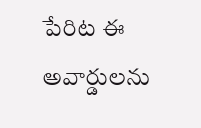పేరిట ఈ అవార్డులను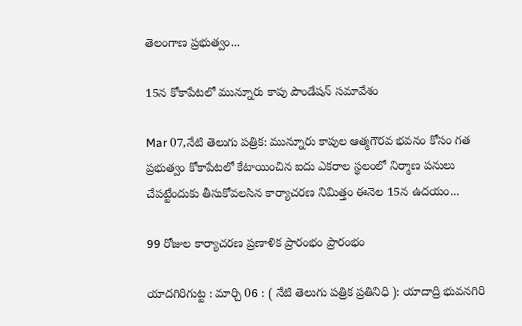తెలంగాణ ప్రభుత్వం...

15న కోకాపేటలో మున్నూరు కాపు పౌండేషన్ సమావేశం

Mar 07,నేటి తెలుగు పత్రిక: మున్నూరు కాపుల ఆత్మగౌరవ భవనం కోసం గత ప్రభుత్వం కోకాపేటలో కేటాయించిన ఐదు ఎకరాల స్థలంలో నిర్మాణ పనులు చేపట్టేందుకు తీసుకోవలసిన కార్యాచరణ నిమిత్తం ఈనెల 15న ఉదయం...

99 రోజుల కార్యాచరణ ప్రణాళిక ప్రారంభం ప్రారంభం

యాదగిరిగుట్ట : మార్చి 06 : ( నేటి తెలుగు పత్రిక ప్రతినిధి ): యాదాద్రి భువనగిరి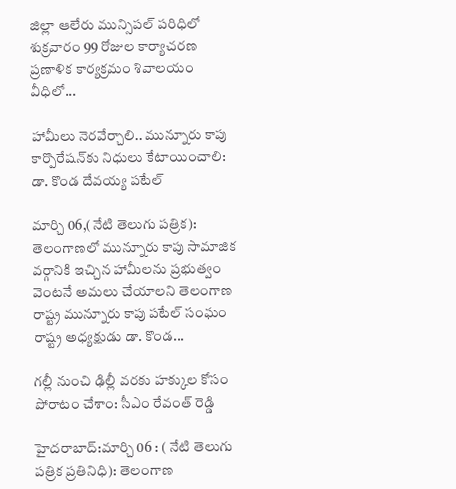జిల్లా ఆలేరు మున్సిపల్ పరిధిలో శుక్రవారం 99 రోజుల కార్యాచరణ ప్రణాళిక కార్యక్రమం శివాలయం వీధిలో...

హామీలు నెరవేర్చాలి.. మున్నూరు కాపు కార్పొరేషన్‌కు నిధులు కేటాయించాలి: డా. కొండ దేవయ్య పటేల్

మార్చి 06,(నేటి తెలుగు పత్రిక): తెలంగాణలో మున్నూరు కాపు సామాజిక వర్గానికి ఇచ్చిన హామీలను ప్రభుత్వం వెంటనే అమలు చేయాలని తెలంగాణ రాష్ట్ర మున్నూరు కాపు పటేల్ సంఘం రాష్ట్ర అధ్యక్షుడు డా. కొండ...

గల్లీ నుంచి ఢిల్లీ వరకు హక్కుల కోసం పోరాటం చేశాం: సీఎం రేవంత్ రెడ్డి

హైదరాబాద్:మార్చి 06 : ( నేటి తెలుగు పత్రిక ప్రతినిధి): తెలంగాణ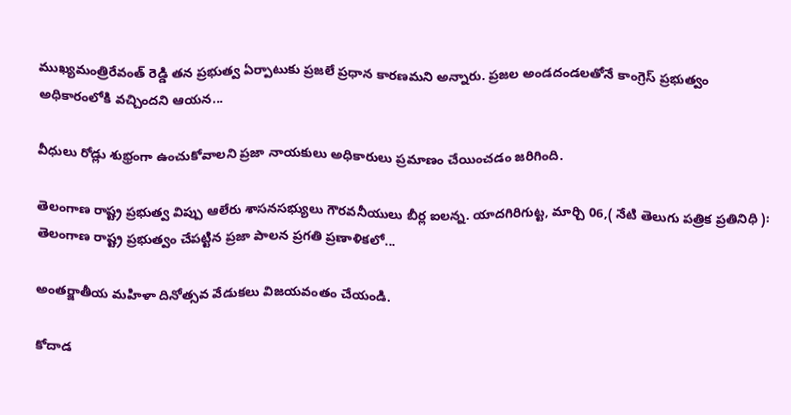ముఖ్యమంత్రిరేవంత్ రెడ్డి తన ప్రభుత్వ ఏర్పాటుకు ప్రజలే ప్రధాన కారణమని అన్నారు. ప్రజల అండదండలతోనే కాంగ్రెస్ ప్రభుత్వం అధికారంలోకి వచ్చిందని ఆయన...

వీధులు రోడ్లు శుభ్రంగా ఉంచుకోవాలని ప్రజా నాయకులు అధికారులు ప్రమాణం చేయించడం జరిగింది.

తెలంగాణ రాష్ట్ర ప్రభుత్వ విప్పు ఆలేరు శాసనసభ్యులు గౌరవనీయులు బీర్ల ఐలన్న. యాదగిరిగుట్ట, మార్చి 06,( నేటి తెలుగు పత్రిక ప్రతినిధి ): తెలంగాణ రాష్ట్ర ప్రభుత్వం చేపట్టిన ప్రజా పాలన ప్రగతి ప్రణాళికలో...

అంతర్జాతీయ మహిళా దినోత్సవ వేడుకలు విజయవంతం చేయండి.

కోదాడ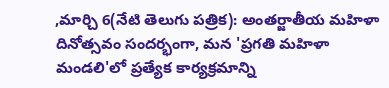,మార్చి 6(నేటి తెలుగు పత్రిక): అంతర్జాతీయ మహిళా దినోత్సవం సందర్భంగా, మన 'ప్రగతి మహిళా మండలి'లో ప్రత్యేక కార్యక్రమాన్ని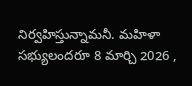నిర్వహిస్తున్నామనీ. మహిళా సభ్యులందరూ 8 మార్చి 2026 ,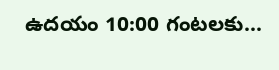ఉదయం 10:00 గంటలకు...